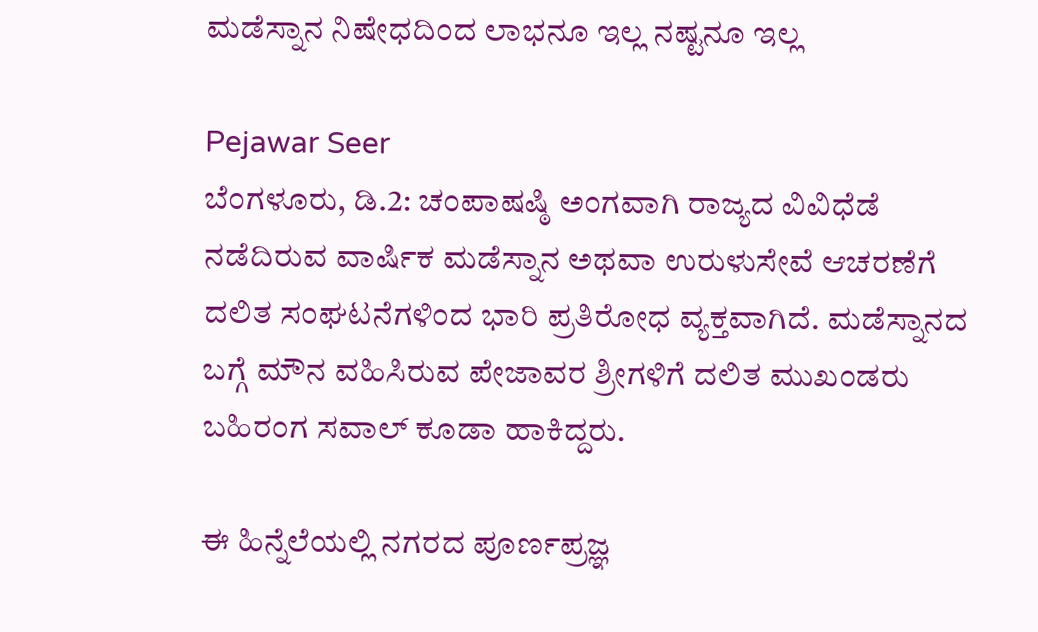ಮಡೆಸ್ನಾನ ನಿಷೇಧದಿಂದ ಲಾಭನೂ ಇಲ್ಲ ನಷ್ಟನೂ ಇಲ್ಲ

Pejawar Seer
ಬೆಂಗಳೂರು, ಡಿ.2: ಚಂಪಾಷಷ್ಠಿ ಅಂಗವಾಗಿ ರಾಜ್ಯದ ವಿವಿಧೆಡೆ ನಡೆದಿರುವ ವಾರ್ಷಿಕ ಮಡೆಸ್ನಾನ ಅಥವಾ ಉರುಳುಸೇವೆ ಆಚರಣೆಗೆ ದಲಿತ ಸಂಘಟನೆಗಳಿಂದ ಭಾರಿ ಪ್ರತಿರೋಧ ವ್ಯಕ್ತವಾಗಿದೆ. ಮಡೆಸ್ನಾನದ ಬಗ್ಗೆ ಮೌನ ವಹಿಸಿರುವ ಪೇಜಾವರ ಶ್ರೀಗಳಿಗೆ ದಲಿತ ಮುಖಂಡರು ಬಹಿರಂಗ ಸವಾಲ್ ಕೂಡಾ ಹಾಕಿದ್ದರು.

ಈ ಹಿನ್ನೆಲೆಯಲ್ಲಿ ನಗರದ ಪೂರ್ಣಪ್ರಜ್ಞ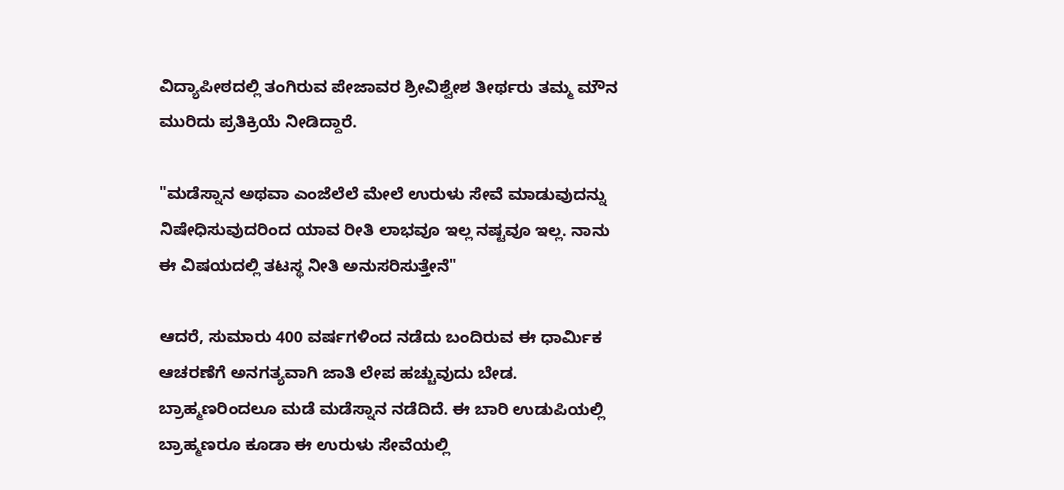ವಿದ್ಯಾಪೀಠದಲ್ಲಿ ತಂಗಿರುವ ಪೇಜಾವರ ಶ್ರೀವಿಶ್ವೇಶ ತೀರ್ಥರು ತಮ್ಮ ಮೌನ ಮುರಿದು ಪ್ರತಿಕ್ರಿಯೆ ನೀಡಿದ್ದಾರೆ.

"ಮಡೆಸ್ನಾನ ಅಥವಾ ಎಂಜೆಲೆಲೆ ಮೇಲೆ ಉರುಳು ಸೇವೆ ಮಾಡುವುದನ್ನು ನಿಷೇಧಿಸುವುದರಿಂದ ಯಾವ ರೀತಿ ಲಾಭವೂ ಇಲ್ಲ ನಷ್ಟವೂ ಇಲ್ಲ. ನಾನು ಈ ವಿಷಯದಲ್ಲಿ ತಟಸ್ಥ ನೀತಿ ಅನುಸರಿಸುತ್ತೇನೆ"

ಆದರೆ, ಸುಮಾರು 400 ವರ್ಷಗಳಿಂದ ನಡೆದು ಬಂದಿರುವ ಈ ಧಾರ್ಮಿಕ ಆಚರಣೆಗೆ ಅನಗತ್ಯವಾಗಿ ಜಾತಿ ಲೇಪ ಹಚ್ಚುವುದು ಬೇಡ. ಬ್ರಾಹ್ಮಣರಿಂದಲೂ ಮಡೆ ಮಡೆಸ್ನಾನ ನಡೆದಿದೆ. ಈ ಬಾರಿ ಉಡುಪಿಯಲ್ಲಿ ಬ್ರಾಹ್ಮಣರೂ ಕೂಡಾ ಈ ಉರುಳು ಸೇವೆಯಲ್ಲಿ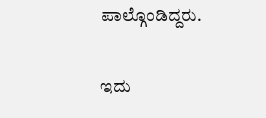ಪಾಲ್ಗೊಂಡಿದ್ದರು.

ಇದು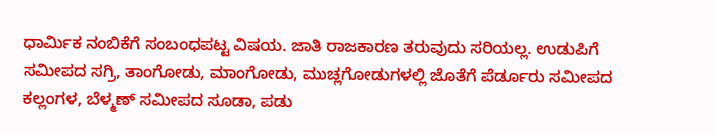ಧಾರ್ಮಿಕ ನಂಬಿಕೆಗೆ ಸಂಬಂಧಪಟ್ಟ ವಿಷಯ. ಜಾತಿ ರಾಜಕಾರಣ ತರುವುದು ಸರಿಯಲ್ಲ. ಉಡುಪಿಗೆ ಸಮೀಪದ ಸಗ್ರಿ, ತಾಂಗೋಡು, ಮಾಂಗೋಡು, ಮುಚ್ಲಗೋಡುಗಳಲ್ಲಿ ಜೊತೆಗೆ ಪೆರ್ಡೂರು ಸಮೀಪದ ಕಲ್ಲಂಗಳ, ಬೆಳ್ಮಣ್ ಸಮೀಪದ ಸೂಡಾ, ಪಡು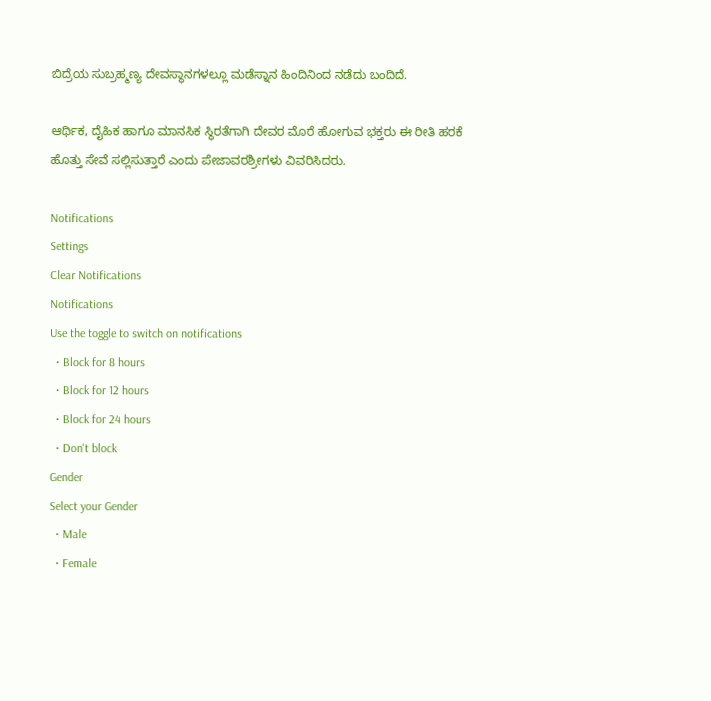ಬಿದ್ರೆಯ ಸುಬ್ರಹ್ಮಣ್ಯ ದೇವಸ್ಥಾನಗಳಲ್ಲೂ ಮಡೆಸ್ನಾನ ಹಿಂದಿನಿಂದ ನಡೆದು ಬಂದಿದೆ.

ಆರ್ಥಿಕ, ದೈಹಿಕ ಹಾಗೂ ಮಾನಸಿಕ ಸ್ಥಿರತೆಗಾಗಿ ದೇವರ ಮೊರೆ ಹೋಗುವ ಭಕ್ತರು ಈ ರೀತಿ ಹರಕೆ ಹೊತ್ತು ಸೇವೆ ಸಲ್ಲಿಸುತ್ತಾರೆ ಎಂದು ಪೇಜಾವರಶ್ರೀಗಳು ವಿವರಿಸಿದರು.

Notifications
Settings
Clear Notifications
Notifications
Use the toggle to switch on notifications
  • Block for 8 hours
  • Block for 12 hours
  • Block for 24 hours
  • Don't block
Gender
Select your Gender
  • Male
  • Female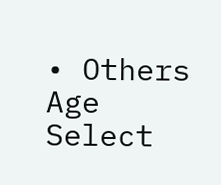• Others
Age
Select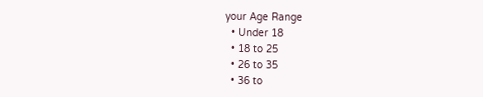your Age Range
  • Under 18
  • 18 to 25
  • 26 to 35
  • 36 to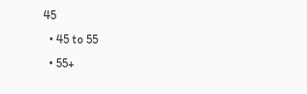45
  • 45 to 55
  • 55+